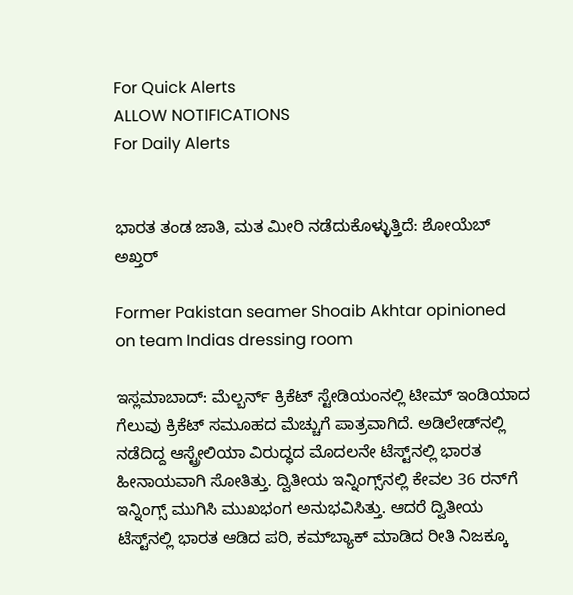For Quick Alerts
ALLOW NOTIFICATIONS
For Daily Alerts


ಭಾರತ ತಂಡ ಜಾತಿ, ಮತ ಮೀರಿ ನಡೆದುಕೊಳ್ಳುತ್ತಿದೆ: ಶೋಯೆಬ್ ಅಖ್ತರ್

Former Pakistan seamer Shoaib Akhtar opinioned on team Indias dressing room

ಇಸ್ಲಮಾಬಾದ್: ಮೆಲ್ಬರ್ನ್ ಕ್ರಿಕೆಟ್ ಸ್ಟೇಡಿಯಂನಲ್ಲಿ ಟೀಮ್ ಇಂಡಿಯಾದ ಗೆಲುವು ಕ್ರಿಕೆಟ್ ಸಮೂಹದ ಮೆಚ್ಚುಗೆ ಪಾತ್ರವಾಗಿದೆ. ಅಡಿಲೇಡ್‌ನಲ್ಲಿ ನಡೆದಿದ್ದ ಆಸ್ಟ್ರೇಲಿಯಾ ವಿರುದ್ಧದ ಮೊದಲನೇ ಟೆಸ್ಟ್‌ನಲ್ಲಿ ಭಾರತ ಹೀನಾಯವಾಗಿ ಸೋತಿತ್ತು. ದ್ವಿತೀಯ ಇನ್ನಿಂಗ್ಸ್‌ನಲ್ಲಿ ಕೇವಲ 36 ರನ್‌ಗೆ ಇನ್ನಿಂಗ್ಸ್‌ ಮುಗಿಸಿ ಮುಖಭಂಗ ಅನುಭವಿಸಿತ್ತು. ಆದರೆ ದ್ವಿತೀಯ ಟೆಸ್ಟ್‌ನಲ್ಲಿ ಭಾರತ ಆಡಿದ ಪರಿ, ಕಮ್‌ಬ್ಯಾಕ್‌ ಮಾಡಿದ ರೀತಿ ನಿಜಕ್ಕೂ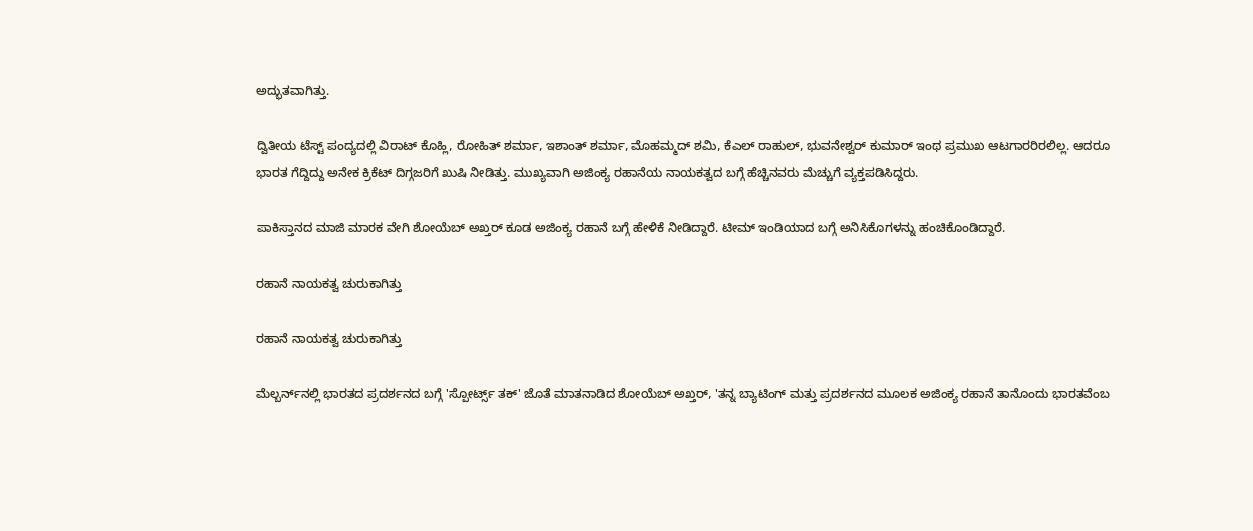ಅದ್ಭುತವಾಗಿತ್ತು.

ದ್ವಿತೀಯ ಟೆಸ್ಟ್ ಪಂದ್ಯದಲ್ಲಿ ವಿರಾಟ್ ಕೊಹ್ಲಿ, ರೋಹಿತ್ ಶರ್ಮಾ, ಇಶಾಂತ್ ಶರ್ಮಾ, ಮೊಹಮ್ಮದ್ ಶಮಿ, ಕೆಎಲ್ ರಾಹುಲ್, ಭುವನೇಶ್ವರ್ ಕುಮಾರ್ ಇಂಥ ಪ್ರಮುಖ ಆಟಗಾರರಿರಲಿಲ್ಲ. ಆದರೂ ಭಾರತ ಗೆದ್ದಿದ್ದು ಅನೇಕ ಕ್ರಿಕೆಟ್ ದಿಗ್ಗಜರಿಗೆ ಖುಷಿ ನೀಡಿತ್ತು. ಮುಖ್ಯವಾಗಿ ಅಜಿಂಕ್ಯ ರಹಾನೆಯ ನಾಯಕತ್ವದ ಬಗ್ಗೆ ಹೆಚ್ಚಿನವರು ಮೆಚ್ಚುಗೆ ವ್ಯಕ್ತಪಡಿಸಿದ್ದರು.

ಪಾಕಿಸ್ತಾನದ ಮಾಜಿ ಮಾರಕ ವೇಗಿ ಶೋಯೆಬ್ ಅಖ್ತರ್ ಕೂಡ ಅಜಿಂಕ್ಯ ರಹಾನೆ ಬಗ್ಗೆ ಹೇಳಿಕೆ ನೀಡಿದ್ದಾರೆ. ಟೀಮ್ ಇಂಡಿಯಾದ ಬಗ್ಗೆ ಅನಿಸಿಕೊಗಳನ್ನು ಹಂಚಿಕೊಂಡಿದ್ದಾರೆ.

ರಹಾನೆ ನಾಯಕತ್ವ ಚುರುಕಾಗಿತ್ತು

ರಹಾನೆ ನಾಯಕತ್ವ ಚುರುಕಾಗಿತ್ತು

ಮೆಲ್ಬರ್ನ್‌ನಲ್ಲಿ ಭಾರತದ ಪ್ರದರ್ಶನದ ಬಗ್ಗೆ 'ಸ್ಪೋರ್ಟ್ಸ್‌ ತಕ್' ಜೊತೆ ಮಾತನಾಡಿದ ಶೋಯೆಬ್ ಅಖ್ತರ್, 'ತನ್ನ ಬ್ಯಾಟಿಂಗ್‌ ಮತ್ತು ಪ್ರದರ್ಶನದ ಮೂಲಕ ಅಜಿಂಕ್ಯ ರಹಾನೆ ತಾನೊಂದು ಭಾರತವೆಂಬ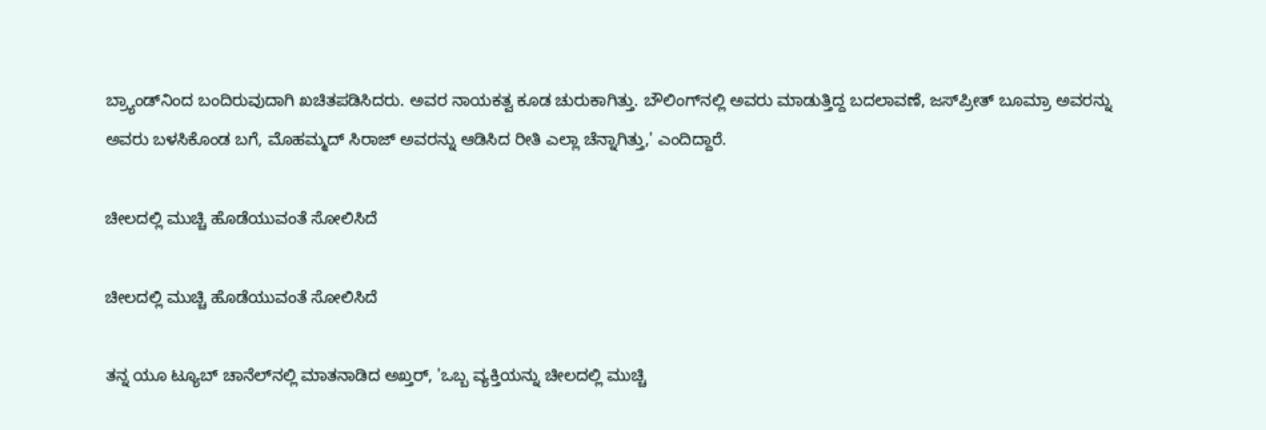ಬ್ರ್ಯಾಂಡ್‌ನಿಂದ ಬಂದಿರುವುದಾಗಿ ಖಚಿತಪಡಿಸಿದರು. ಅವರ ನಾಯಕತ್ವ ಕೂಡ ಚುರುಕಾಗಿತ್ತು. ಬೌಲಿಂಗ್‌ನಲ್ಲಿ ಅವರು ಮಾಡುತ್ತಿದ್ದ ಬದಲಾವಣೆ, ಜಸ್‌ಪ್ರೀತ್‌ ಬೂಮ್ರಾ ಅವರನ್ನು ಅವರು ಬಳಸಿಕೊಂಡ ಬಗೆ, ಮೊಹಮ್ಮದ್ ಸಿರಾಜ್ ಅವರನ್ನು ಆಡಿಸಿದ ರೀತಿ ಎಲ್ಲಾ ಚೆನ್ನಾಗಿತ್ತು,' ಎಂದಿದ್ದಾರೆ.

ಚೀಲದಲ್ಲಿ ಮುಚ್ಚಿ ಹೊಡೆಯುವಂತೆ ಸೋಲಿಸಿದೆ

ಚೀಲದಲ್ಲಿ ಮುಚ್ಚಿ ಹೊಡೆಯುವಂತೆ ಸೋಲಿಸಿದೆ

ತನ್ನ ಯೂ ಟ್ಯೂಬ್ ಚಾನೆಲ್‌ನಲ್ಲಿ ಮಾತನಾಡಿದ ಅಖ್ತರ್, 'ಒಬ್ಬ ವ್ಯಕ್ತಿಯನ್ನು ಚೀಲದಲ್ಲಿ ಮುಚ್ಚಿ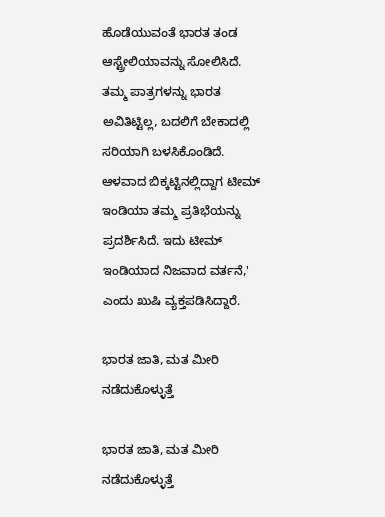ಹೊಡೆಯುವಂತೆ ಭಾರತ ತಂಡ ಆಸ್ಟ್ರೇಲಿಯಾವನ್ನು ಸೋಲಿಸಿದೆ. ತಮ್ಮ ಪಾತ್ರಗಳನ್ನು ಭಾರತ ಅವಿತಿಟ್ಟಿಲ್ಲ, ಬದಲಿಗೆ ಬೇಕಾದಲ್ಲಿ ಸರಿಯಾಗಿ ಬಳಸಿಕೊಂಡಿದೆ. ಆಳವಾದ ಬಿಕ್ಕಟ್ಟಿನಲ್ಲಿದ್ದಾಗ ಟೀಮ್ ಇಂಡಿಯಾ ತಮ್ಮ ಪ್ರತಿಭೆಯನ್ನು ಪ್ರದರ್ಶಿಸಿದೆ. ಇದು ಟೀಮ್ ಇಂಡಿಯಾದ ನಿಜವಾದ ವರ್ತನೆ,' ಎಂದು ಖುಷಿ ವ್ಯಕ್ತಪಡಿಸಿದ್ದಾರೆ.

ಭಾರತ ಜಾತಿ, ಮತ ಮೀರಿ ನಡೆದುಕೊಳ್ಳುತ್ತೆ

ಭಾರತ ಜಾತಿ, ಮತ ಮೀರಿ ನಡೆದುಕೊಳ್ಳುತ್ತೆ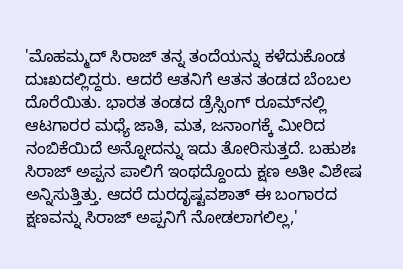'ಮೊಹಮ್ಮದ್ ಸಿರಾಜ್ ತನ್ನ ತಂದೆಯನ್ನು ಕಳೆದುಕೊಂಡ ದುಃಖದಲ್ಲಿದ್ದರು. ಆದರೆ ಆತನಿಗೆ ಆತನ ತಂಡದ ಬೆಂಬಲ ದೊರೆಯಿತು. ಭಾರತ ತಂಡದ ಡ್ರೆಸ್ಸಿಂಗ್‌ ರೂಮ್‌ನಲ್ಲಿ ಆಟಗಾರರ ಮಧ್ಯೆ ಜಾತಿ, ಮತ, ಜನಾಂಗಕ್ಕೆ ಮೀರಿದ ನಂಬಿಕೆಯಿದೆ ಅನ್ನೋದನ್ನು ಇದು ತೋರಿಸುತ್ತದೆ. ಬಹುಶಃ ಸಿರಾಜ್ ಅಪ್ಪನ ಪಾಲಿಗೆ ಇಂಥದ್ದೊಂದು ಕ್ಷಣ ಅತೀ ವಿಶೇಷ ಅನ್ನಿಸುತ್ತಿತ್ತು. ಆದರೆ ದುರದೃಷ್ಟವಶಾತ್ ಈ ಬಂಗಾರದ ಕ್ಷಣವನ್ನು ಸಿರಾಜ್ ಅಪ್ಪನಿಗೆ ನೋಡಲಾಗಲಿಲ್ಲ,'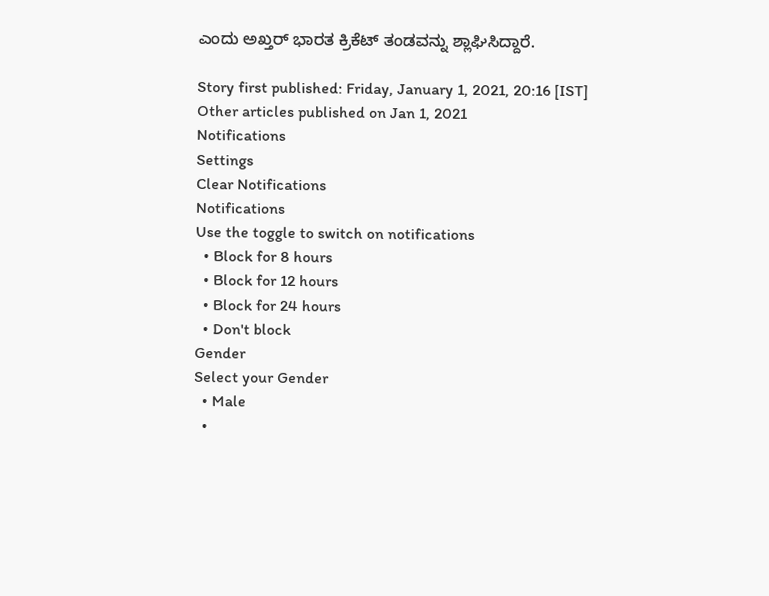ಎಂದು ಅಖ್ತರ್ ಭಾರತ ಕ್ರಿಕೆಟ್ ತಂಡವನ್ನು ಶ್ಲಾಘಿಸಿದ್ದಾರೆ.

Story first published: Friday, January 1, 2021, 20:16 [IST]
Other articles published on Jan 1, 2021
Notifications
Settings
Clear Notifications
Notifications
Use the toggle to switch on notifications
  • Block for 8 hours
  • Block for 12 hours
  • Block for 24 hours
  • Don't block
Gender
Select your Gender
  • Male
  •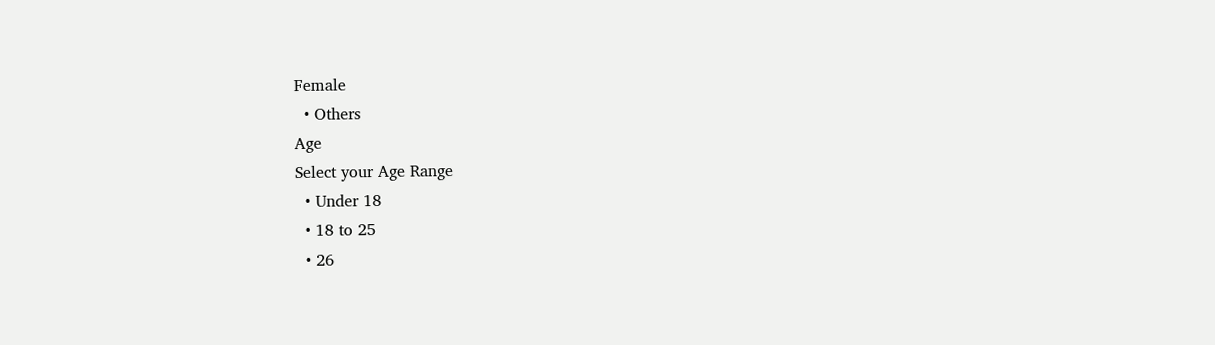Female
  • Others
Age
Select your Age Range
  • Under 18
  • 18 to 25
  • 26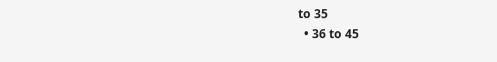to 35
  • 36 to 45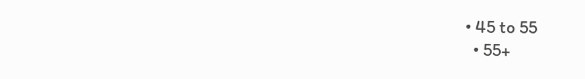• 45 to 55
  • 55+